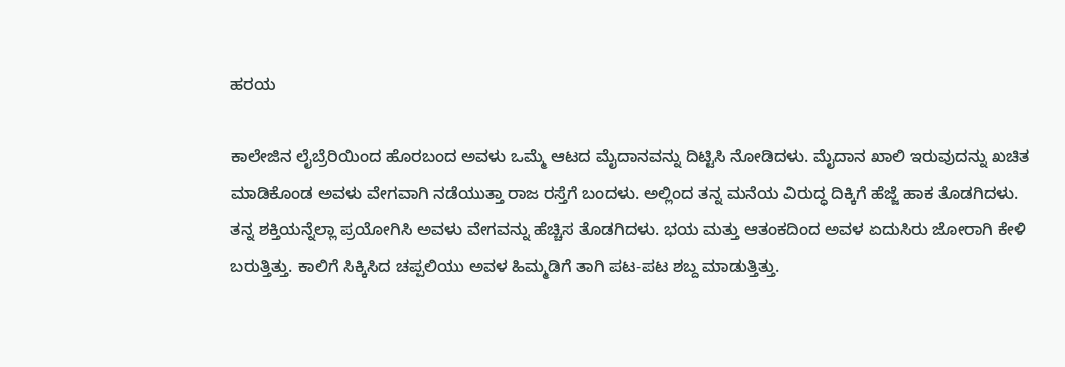ಹರಯ

ಕಾಲೇಜಿನ ಲೈಬ್ರೆರಿಯಿಂದ ಹೊರಬಂದ ಅವಳು ಒಮ್ಮೆ ಆಟದ ಮೈದಾನವನ್ನು ದಿಟ್ಟಿಸಿ ನೋಡಿದಳು. ಮೈದಾನ ಖಾಲಿ ಇರುವುದನ್ನು ಖಚಿತ ಮಾಡಿಕೊಂಡ ಅವಳು ವೇಗವಾಗಿ ನಡೆಯುತ್ತಾ ರಾಜ ರಸ್ತೆಗೆ ಬಂದಳು. ಅಲ್ಲಿಂದ ತನ್ನ ಮನೆಯ ವಿರುದ್ಧ ದಿಕ್ಕಿಗೆ ಹೆಜ್ಜೆ ಹಾಕ ತೊಡಗಿದಳು. ತನ್ನ ಶಕ್ತಿಯನ್ನೆಲ್ಲಾ ಪ್ರಯೋಗಿಸಿ ಅವಳು ವೇಗವನ್ನು ಹೆಚ್ಚಿಸ ತೊಡಗಿದಳು. ಭಯ ಮತ್ತು ಆತಂಕದಿಂದ ಅವಳ ಏದುಸಿರು ಜೋರಾಗಿ ಕೇಳಿ ಬರುತ್ತಿತ್ತು. ಕಾಲಿಗೆ ಸಿಕ್ಕಿಸಿದ ಚಪ್ಪಲಿಯು ಅವಳ ಹಿಮ್ಮಡಿಗೆ ತಾಗಿ ಪಟ-ಪಟ ಶಬ್ದ ಮಾಡುತ್ತಿತ್ತು.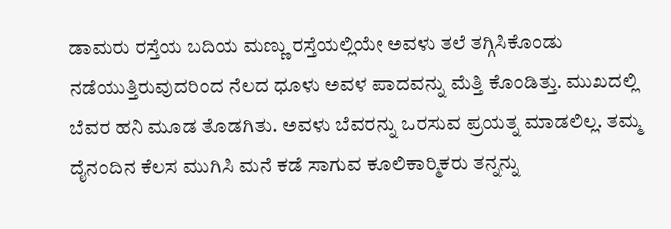ಡಾಮರು ರಸ್ತೆಯ ಬದಿಯ ಮಣ್ಣು ರಸ್ತೆಯಲ್ಲಿಯೇ ಅವಳು ತಲೆ ತಗ್ಗಿಸಿಕೊಂಡು ನಡೆಯುತ್ತಿರುವುದರಿಂದ ನೆಲದ ಧೂಳು ಅವಳ ಪಾದವನ್ನು ಮೆತ್ತಿ ಕೊಂಡಿತ್ತು. ಮುಖದಲ್ಲಿ ಬೆವರ ಹನಿ ಮೂಡ ತೊಡಗಿತು. ಅವಳು ಬೆವರನ್ನು ಒರಸುವ ಪ್ರಯತ್ನ ಮಾಡಲಿಲ್ಲ. ತಮ್ಮ ದೈನಂದಿನ ಕೆಲಸ ಮುಗಿಸಿ ಮನೆ ಕಡೆ ಸಾಗುವ ಕೂಲಿಕಾರ್‍ಮಿಕರು ತನ್ನನ್ನು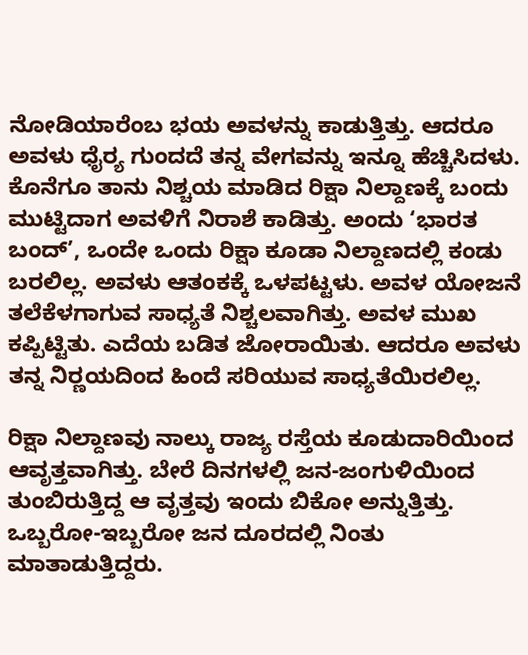ನೋಡಿಯಾರೆಂಬ ಭಯ ಅವಳನ್ನು ಕಾಡುತ್ತಿತ್ತು. ಆದರೂ ಅವಳು ಧೈರ್‍ಯ ಗುಂದದೆ ತನ್ನ ವೇಗವನ್ನು ಇನ್ನೂ ಹೆಚ್ಚಿಸಿದಳು. ಕೊನೆಗೂ ತಾನು ನಿಶ್ಚಯ ಮಾಡಿದ ರಿಕ್ಷಾ ನಿಲ್ದಾಣಕ್ಕೆ ಬಂದು ಮುಟ್ಟಿದಾಗ ಅವಳಿಗೆ ನಿರಾಶೆ ಕಾಡಿತ್ತು. ಅಂದು ‘ಭಾರತ ಬಂದ್’, ಒಂದೇ ಒಂದು ರಿಕ್ಷಾ ಕೂಡಾ ನಿಲ್ದಾಣದಲ್ಲಿ ಕಂಡು ಬರಲಿಲ್ಲ. ಅವಳು ಆತಂಕಕ್ಕೆ ಒಳಪಟ್ಟಳು. ಅವಳ ಯೋಜನೆ ತಲೆಕೆಳಗಾಗುವ ಸಾಧ್ಯತೆ ನಿಶ್ಚಲವಾಗಿತ್ತು. ಅವಳ ಮುಖ ಕಪ್ಪಿಟ್ಟಿತು. ಎದೆಯ ಬಡಿತ ಜೋರಾಯಿತು. ಆದರೂ ಅವಳು ತನ್ನ ನಿರ್‍ಣಯದಿಂದ ಹಿಂದೆ ಸರಿಯುವ ಸಾಧ್ಯತೆಯಿರಲಿಲ್ಲ.

ರಿಕ್ಷಾ ನಿಲ್ದಾಣವು ನಾಲ್ಕು ರಾಜ್ಯ ರಸ್ತೆಯ ಕೂಡುದಾರಿಯಿಂದ ಆವೃತ್ತವಾಗಿತ್ತು. ಬೇರೆ ದಿನಗಳಲ್ಲಿ ಜನ-ಜಂಗುಳಿಯಿಂದ ತುಂಬಿರುತ್ತಿದ್ದ ಆ ವೃತ್ತವು ಇಂದು ಬಿಕೋ ಅನ್ನುತ್ತಿತ್ತು. ಒಬ್ಬರೋ-ಇಬ್ಬರೋ ಜನ ದೂರದಲ್ಲಿ ನಿಂತು ಮಾತಾಡುತ್ತಿದ್ದರು.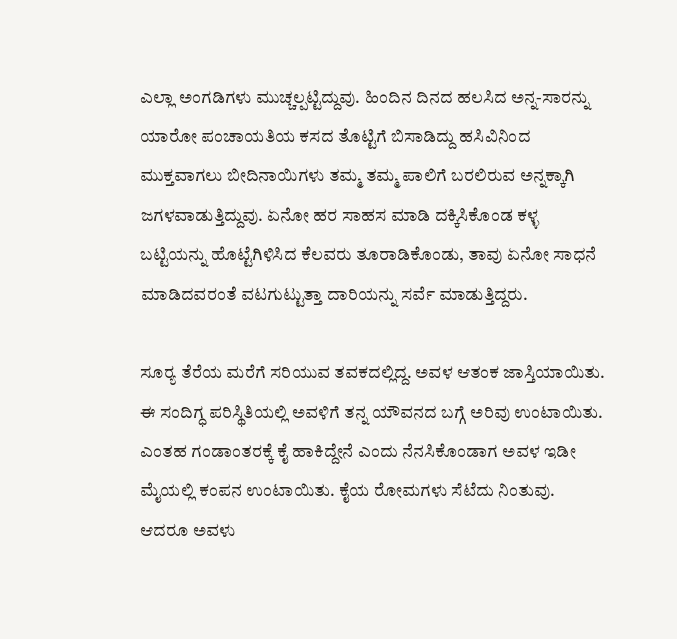ಎಲ್ಲಾ ಅಂಗಡಿಗಳು ಮುಚ್ಚಲ್ಪಟ್ಟಿದ್ದುವು. ಹಿಂದಿನ ದಿನದ ಹಲಸಿದ ಅನ್ನ-ಸಾರನ್ನು ಯಾರೋ ಪಂಚಾಯತಿಯ ಕಸದ ತೊಟ್ಟಿಗೆ ಬಿಸಾಡಿದ್ದು ಹಸಿವಿನಿಂದ ಮುಕ್ತವಾಗಲು ಬೀದಿನಾಯಿಗಳು ತಮ್ಮ ತಮ್ಮ ಪಾಲಿಗೆ ಬರಲಿರುವ ಅನ್ನಕ್ಕಾಗಿ ಜಗಳವಾಡುತ್ತಿದ್ದುವು. ಏನೋ ಹರ ಸಾಹಸ ಮಾಡಿ ದಕ್ಕಿಸಿಕೊಂಡ ಕಳ್ಳ ಬಟ್ಟಿಯನ್ನು ಹೊಟ್ಟೆಗಿಳಿಸಿದ ಕೆಲವರು ತೂರಾಡಿಕೊಂಡು, ತಾವು ಏನೋ ಸಾಧನೆ ಮಾಡಿದವರಂತೆ ವಟಗುಟ್ಟುತ್ತಾ ದಾರಿಯನ್ನು ಸರ್ವೆ ಮಾಡುತ್ತಿದ್ದರು.

ಸೂರ್‍ಯ ತೆರೆಯ ಮರೆಗೆ ಸರಿಯುವ ತವಕದಲ್ಲಿದ್ದ. ಅವಳ ಆತಂಕ ಜಾಸ್ತಿಯಾಯಿತು. ಈ ಸಂದಿಗ್ಧ ಪರಿಸ್ಥಿತಿಯಲ್ಲಿ ಅವಳಿಗೆ ತನ್ನ ಯೌವನದ ಬಗ್ಗೆ ಅರಿವು ಉಂಟಾಯಿತು. ಎಂತಹ ಗಂಡಾಂತರಕ್ಕೆ ಕೈ ಹಾಕಿದ್ದೇನೆ ಎಂದು ನೆನಸಿಕೊಂಡಾಗ ಅವಳ ಇಡೀ ಮೈಯಲ್ಲಿ ಕಂಪನ ಉಂಟಾಯಿತು. ಕೈಯ ರೋಮಗಳು ಸೆಟೆದು ನಿಂತುವು. ಆದರೂ ಅವಳು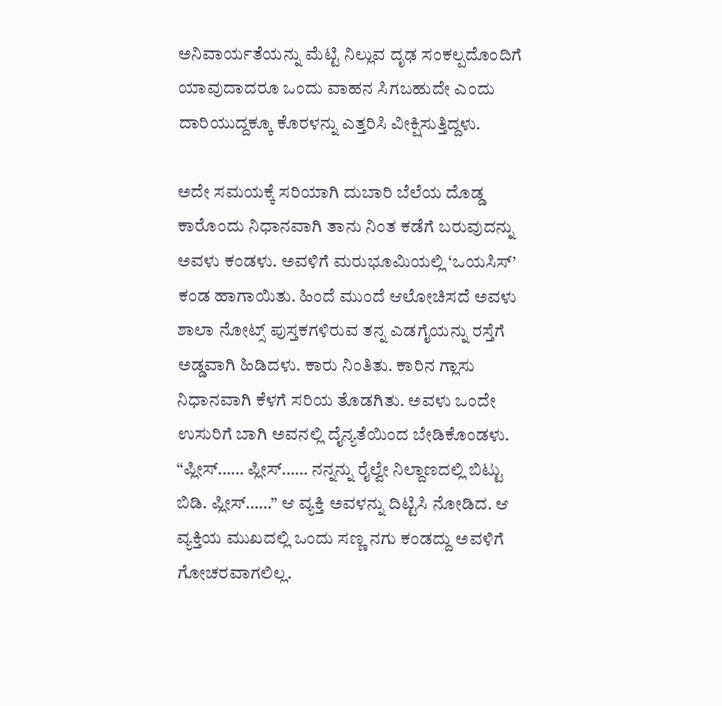ಅನಿವಾರ್ಯತೆಯನ್ನು ಮೆಟ್ಟಿ ನಿಲ್ಲುವ ದೃಢ ಸಂಕಲ್ಪದೊಂದಿಗೆ ಯಾವುದಾದರೂ ಒಂದು ವಾಹನ ಸಿಗಬಹುದೇ ಎಂದು ದಾರಿಯುದ್ದಕ್ಕೂ ಕೊರಳನ್ನು ಎತ್ತರಿಸಿ ವೀಕ್ಷಿಸುತ್ತಿದ್ದಳು.

ಅದೇ ಸಮಯಕ್ಕೆ ಸರಿಯಾಗಿ ದುಬಾರಿ ಬೆಲೆಯ ದೊಡ್ಡ ಕಾರೊಂದು ನಿಧಾನವಾಗಿ ತಾನು ನಿಂತ ಕಡೆಗೆ ಬರುವುದನ್ನು ಅವಳು ಕಂಡಳು. ಅವಳಿಗೆ ಮರುಭೂಮಿಯಲ್ಲಿ ‘ಒಯಸಿಸ್’ ಕಂಡ ಹಾಗಾಯಿತು. ಹಿಂದೆ ಮುಂದೆ ಆಲೋಚಿಸದೆ ಅವಳು ಶಾಲಾ ನೋಟ್ಸ್ ಪುಸ್ತಕಗಳಿರುವ ತನ್ನ ಎಡಗೈಯನ್ನು ರಸ್ತೆಗೆ ಅಡ್ಡವಾಗಿ ಹಿಡಿದಳು. ಕಾರು ನಿಂತಿತು. ಕಾರಿನ ಗ್ಲಾಸು ನಿಧಾನವಾಗಿ ಕೆಳಗೆ ಸರಿಯ ತೊಡಗಿತು. ಅವಳು ಒಂದೇ ಉಸುರಿಗೆ ಬಾಗಿ ಅವನಲ್ಲಿ ದೈನ್ಯತೆಯಿಂದ ಬೇಡಿಕೊಂಡಳು. “ಪ್ಲೀಸ್…… ಪ್ಲೀಸ್…… ನನ್ನನ್ನು ರೈಲ್ವೇ ನಿಲ್ದಾಣದಲ್ಲಿ ಬಿಟ್ಟು ಬಿಡಿ. ಪ್ಲೀಸ್……” ಆ ವ್ಯಕ್ತಿ ಅವಳನ್ನು ದಿಟ್ಟಿಸಿ ನೋಡಿದ. ಆ ವ್ಯಕ್ತಿಯ ಮುಖದಲ್ಲಿ ಒಂದು ಸಣ್ಣ ನಗು ಕಂಡದ್ದು ಅವಳಿಗೆ ಗೋಚರವಾಗಲಿಲ್ಲ.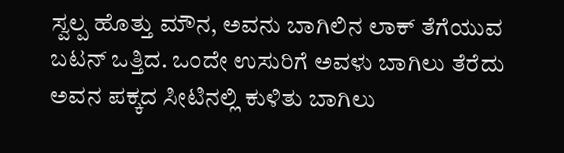ಸ್ವಲ್ಪ ಹೊತ್ತು ಮೌನ, ಅವನು ಬಾಗಿಲಿನ ಲಾಕ್ ತೆಗೆಯುವ ಬಟನ್ ಒತ್ತಿದ. ಒಂದೇ ಉಸುರಿಗೆ ಅವಳು ಬಾಗಿಲು ತೆರೆದು ಅವನ ಪಕ್ಕದ ಸೀಟಿನಲ್ಲಿ ಕುಳಿತು ಬಾಗಿಲು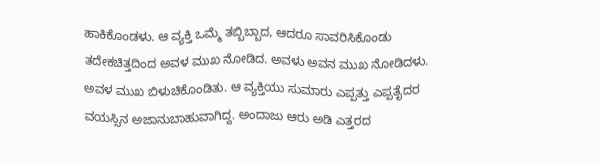ಹಾಕಿಕೊಂಡಳು. ಆ ವ್ಯಕ್ತಿ ಒಮ್ಮೆ ತಬ್ಬಿಬ್ಬಾದ, ಆದರೂ ಸಾವರಿಸಿಕೊಂಡು ತದೇಕಚಿತ್ತದಿಂದ ಅವಳ ಮುಖ ನೋಡಿದ. ಅವಳು ಅವನ ಮುಖ ನೋಡಿದಳು. ಅವಳ ಮುಖ ಬಿಳುಚಿಕೊಂಡಿತು. ಆ ವ್ಯಕ್ತಿಯು ಸುಮಾರು ಎಪ್ಪತ್ತು ಎಪ್ಪತೈದರ ವಯಸ್ಸಿನ ಅಜಾನುಬಾಹುವಾಗಿದ್ದ. ಅಂದಾಜು ಆರು ಅಡಿ ಎತ್ತರದ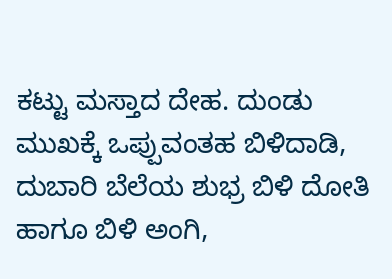ಕಟ್ಟು ಮಸ್ತಾದ ದೇಹ. ದುಂಡು ಮುಖಕ್ಕೆ ಒಪ್ಪುವಂತಹ ಬಿಳಿದಾಡಿ, ದುಬಾರಿ ಬೆಲೆಯ ಶುಭ್ರ ಬಿಳಿ ದೋತಿ ಹಾಗೂ ಬಿಳಿ ಅಂಗಿ,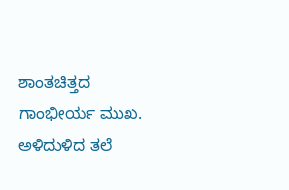ಶಾಂತಚಿತ್ತದ ಗಾಂಭೀರ್ಯ ಮುಖ. ಅಳಿದುಳಿದ ತಲೆ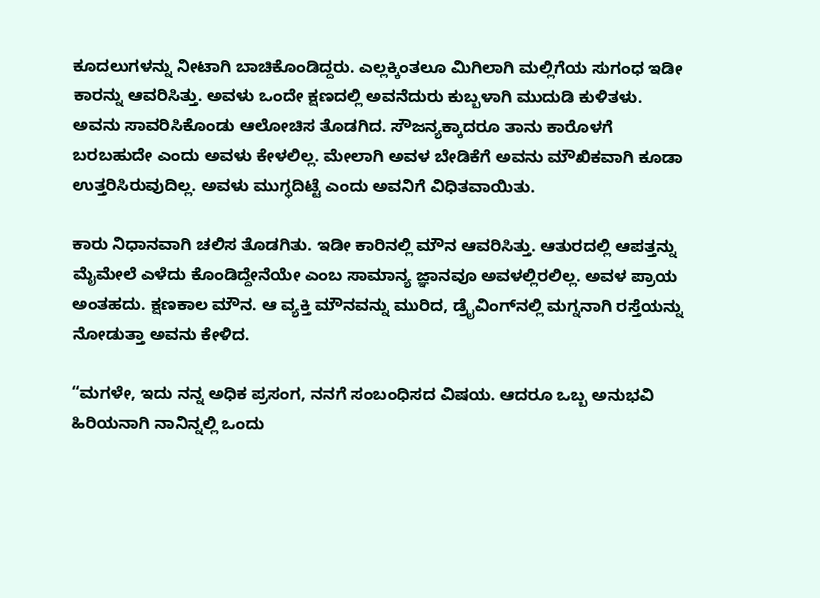ಕೂದಲುಗಳನ್ನು ನೀಟಾಗಿ ಬಾಚಿಕೊಂಡಿದ್ದರು. ಎಲ್ಲಕ್ಕಿಂತಲೂ ಮಿಗಿಲಾಗಿ ಮಲ್ಲಿಗೆಯ ಸುಗಂಧ ಇಡೀ ಕಾರನ್ನು ಆವರಿಸಿತ್ತು. ಅವಳು ಒಂದೇ ಕ್ಷಣದಲ್ಲಿ ಅವನೆದುರು ಕುಬ್ಬಳಾಗಿ ಮುದುಡಿ ಕುಳಿತಳು. ಅವನು ಸಾವರಿಸಿಕೊಂಡು ಆಲೋಚಿಸ ತೊಡಗಿದ. ಸೌಜನ್ಯಕ್ಕಾದರೂ ತಾನು ಕಾರೊಳಗೆ ಬರಬಹುದೇ ಎಂದು ಅವಳು ಕೇಳಲಿಲ್ಲ. ಮೇಲಾಗಿ ಅವಳ ಬೇಡಿಕೆಗೆ ಅವನು ಮೌಖಿಕವಾಗಿ ಕೂಡಾ ಉತ್ತರಿಸಿರುವುದಿಲ್ಲ. ಅವಳು ಮುಗ್ಧದಿಟ್ಟೆ ಎಂದು ಅವನಿಗೆ ವಿಧಿತವಾಯಿತು.

ಕಾರು ನಿಧಾನವಾಗಿ ಚಲಿಸ ತೊಡಗಿತು. ಇಡೀ ಕಾರಿನಲ್ಲಿ ಮೌನ ಆವರಿಸಿತ್ತು. ಆತುರದಲ್ಲಿ ಆಪತ್ತನ್ನು ಮೈಮೇಲೆ ಎಳೆದು ಕೊಂಡಿದ್ದೇನೆಯೇ ಎಂಬ ಸಾಮಾನ್ಯ ಜ್ಞಾನವೂ ಅವಳಲ್ಲಿರಲಿಲ್ಲ. ಅವಳ ಪ್ರಾಯ ಅಂತಹದು. ಕ್ಷಣಕಾಲ ಮೌನ. ಆ ವ್ಯಕ್ತಿ ಮೌನವನ್ನು ಮುರಿದ, ಡ್ರೈವಿಂಗ್‌ನಲ್ಲಿ ಮಗ್ನನಾಗಿ ರಸ್ತೆಯನ್ನು ನೋಡುತ್ತಾ ಅವನು ಕೇಳಿದ.

“ಮಗಳೇ, ಇದು ನನ್ನ ಅಧಿಕ ಪ್ರಸಂಗ, ನನಗೆ ಸಂಬಂಧಿಸದ ವಿಷಯ. ಆದರೂ ಒಬ್ಬ ಅನುಭವಿ ಹಿರಿಯನಾಗಿ ನಾನಿನ್ನಲ್ಲಿ ಒಂದು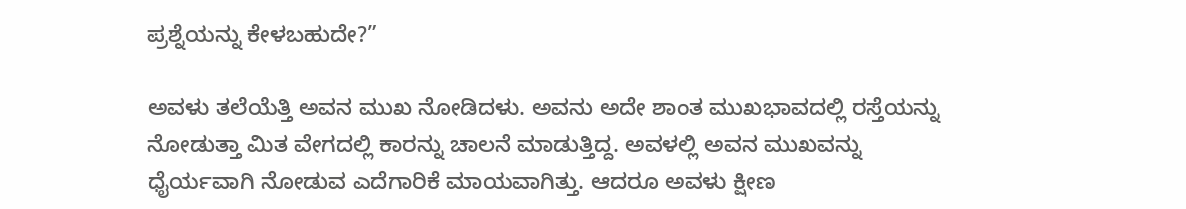ಪ್ರಶ್ನೆಯನ್ನು ಕೇಳಬಹುದೇ?”

ಅವಳು ತಲೆಯೆತ್ತಿ ಅವನ ಮುಖ ನೋಡಿದಳು. ಅವನು ಅದೇ ಶಾಂತ ಮುಖಭಾವದಲ್ಲಿ ರಸ್ತೆಯನ್ನು ನೋಡುತ್ತಾ ಮಿತ ವೇಗದಲ್ಲಿ ಕಾರನ್ನು ಚಾಲನೆ ಮಾಡುತ್ತಿದ್ದ. ಅವಳಲ್ಲಿ ಅವನ ಮುಖವನ್ನು ಧೈರ್ಯವಾಗಿ ನೋಡುವ ಎದೆಗಾರಿಕೆ ಮಾಯವಾಗಿತ್ತು. ಆದರೂ ಅವಳು ಕ್ಷೀಣ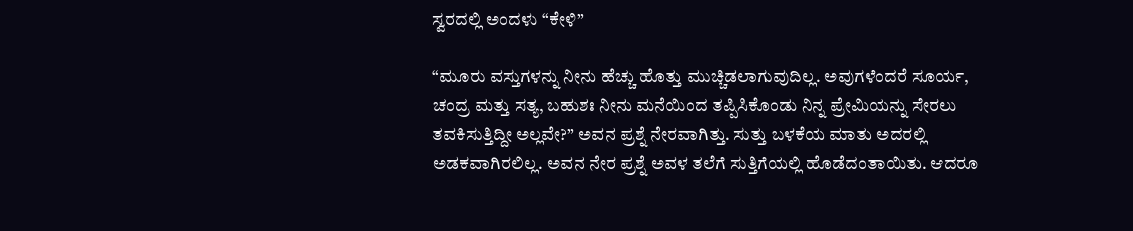ಸ್ವರದಲ್ಲಿ ಅಂದಳು “ಕೇಳಿ”

“ಮೂರು ವಸ್ತುಗಳನ್ನು ನೀನು ಹೆಚ್ಚು ಹೊತ್ತು ಮುಚ್ಚಿಡಲಾಗುವುದಿಲ್ಲ. ಅವುಗಳೆಂದರೆ ಸೂರ್ಯ, ಚಂದ್ರ ಮತ್ತು ಸತ್ಯ, ಬಹುಶಃ ನೀನು ಮನೆಯಿಂದ ತಪ್ಪಿಸಿಕೊಂಡು ನಿನ್ನ ಪ್ರೇಮಿಯನ್ನು ಸೇರಲು ತವಕಿಸುತ್ತಿದ್ದೀ ಅಲ್ಲವೇ?” ಅವನ ಪ್ರಶ್ನೆ ನೇರವಾಗಿತ್ತು. ಸುತ್ತು ಬಳಕೆಯ ಮಾತು ಅದರಲ್ಲಿ ಅಡಕವಾಗಿರಲಿಲ್ಲ. ಅವನ ನೇರ ಪ್ರಶ್ನೆ ಅವಳ ತಲೆಗೆ ಸುತ್ತಿಗೆಯಲ್ಲಿ ಹೊಡೆದಂತಾಯಿತು. ಆದರೂ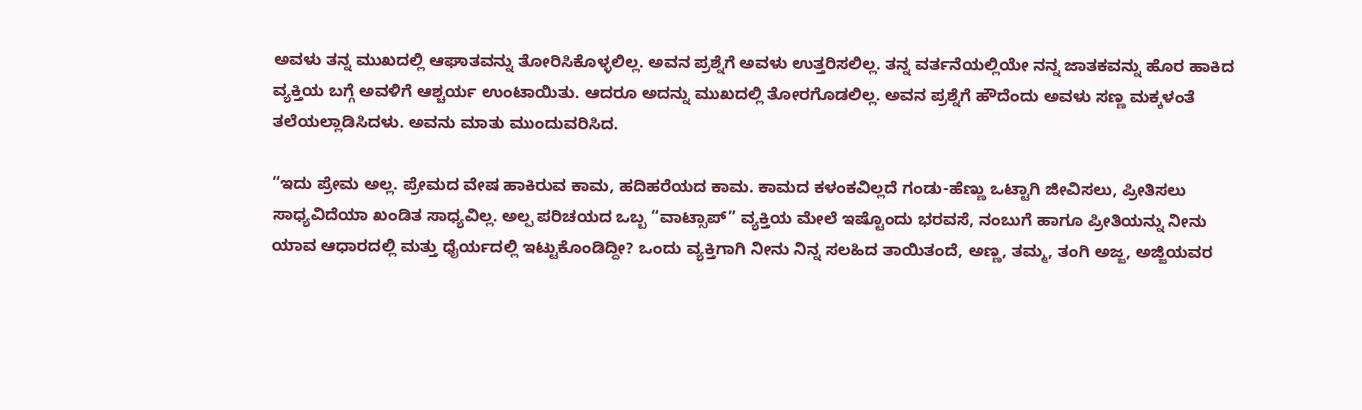ಅವಳು ತನ್ನ ಮುಖದಲ್ಲಿ ಆಘಾತವನ್ನು ತೋರಿಸಿಕೊಳ್ಳಲಿಲ್ಲ. ಅವನ ಪ್ರಶ್ನೆಗೆ ಅವಳು ಉತ್ತರಿಸಲಿಲ್ಲ. ತನ್ನ ವರ್ತನೆಯಲ್ಲಿಯೇ ನನ್ನ ಜಾತಕವನ್ನು ಹೊರ ಹಾಕಿದ ವ್ಯಕ್ತಿಯ ಬಗ್ಗೆ ಅವಳಿಗೆ ಆಶ್ಚರ್ಯ ಉಂಟಾಯಿತು. ಆದರೂ ಅದನ್ನು ಮುಖದಲ್ಲಿ ತೋರಗೊಡಲಿಲ್ಲ. ಅವನ ಪ್ರಶ್ನೆಗೆ ಹೌದೆಂದು ಅವಳು ಸಣ್ಣ ಮಕ್ಕಳಂತೆ ತಲೆಯಲ್ಲಾಡಿಸಿದಳು. ಅವನು ಮಾತು ಮುಂದುವರಿಸಿದ.

“ಇದು ಪ್ರೇಮ ಅಲ್ಲ. ಪ್ರೇಮದ ವೇಷ ಹಾಕಿರುವ ಕಾಮ, ಹದಿಹರೆಯದ ಕಾಮ. ಕಾಮದ ಕಳಂಕವಿಲ್ಲದೆ ಗಂಡು-ಹೆಣ್ಣು ಒಟ್ಟಾಗಿ ಜೀವಿಸಲು, ಪ್ರೀತಿಸಲು ಸಾಧ್ಯವಿದೆಯಾ ಖಂಡಿತ ಸಾಧ್ಯವಿಲ್ಲ. ಅಲ್ಪ ಪರಿಚಯದ ಒಬ್ಬ “ವಾಟ್ಸಾಪ್” ವ್ಯಕ್ತಿಯ ಮೇಲೆ ಇಷ್ಟೊಂದು ಭರವಸೆ, ನಂಬುಗೆ ಹಾಗೂ ಪ್ರೀತಿಯನ್ನು ನೀನು ಯಾವ ಆಧಾರದಲ್ಲಿ ಮತ್ತು ಧೈರ್ಯದಲ್ಲಿ ಇಟ್ಟುಕೊಂಡಿದ್ದೀ? ಒಂದು ವ್ಯಕ್ತಿಗಾಗಿ ನೀನು ನಿನ್ನ ಸಲಹಿದ ತಾಯಿತಂದೆ, ಅಣ್ಣ, ತಮ್ಮ, ತಂಗಿ ಅಜ್ಜ, ಅಜ್ಜಿಯವರ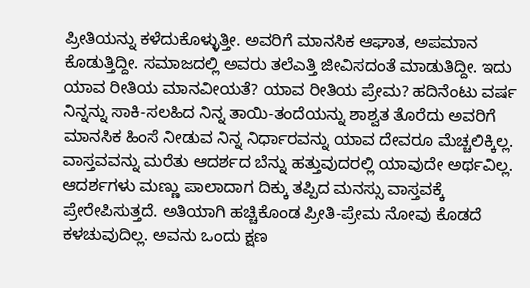ಪ್ರೀತಿಯನ್ನು ಕಳೆದುಕೊಳ್ಳುತ್ತೀ. ಅವರಿಗೆ ಮಾನಸಿಕ ಆಘಾತ, ಅಪಮಾನ ಕೊಡುತ್ತಿದ್ದೀ. ಸಮಾಜದಲ್ಲಿ ಅವರು ತಲೆ‌ಎತ್ತಿ ಜೀವಿಸದಂತೆ ಮಾಡುತಿದ್ದೀ. ಇದು ಯಾವ ರೀತಿಯ ಮಾನವೀಯತೆ? ಯಾವ ರೀತಿಯ ಪ್ರೇಮ? ಹದಿನೆಂಟು ವರ್ಷ ನಿನ್ನನ್ನು ಸಾಕಿ-ಸಲಹಿದ ನಿನ್ನ ತಾಯಿ-ತಂದೆಯನ್ನು ಶಾಶ್ವತ ತೊರೆದು ಅವರಿಗೆ ಮಾನಸಿಕ ಹಿಂಸೆ ನೀಡುವ ನಿನ್ನ ನಿರ್ಧಾರವನ್ನು ಯಾವ ದೇವರೂ ಮೆಚ್ಚಲಿಕ್ಕಿಲ್ಲ. ವಾಸ್ತವವನ್ನು ಮರೆತು ಆದರ್ಶದ ಬೆನ್ನು ಹತ್ತುವುದರಲ್ಲಿ ಯಾವುದೇ ಅರ್ಥವಿಲ್ಲ. ಆದರ್ಶಗಳು ಮಣ್ಣು ಪಾಲಾದಾಗ ದಿಕ್ಕು ತಪ್ಪಿದ ಮನಸ್ಸು ವಾಸ್ತವಕ್ಕೆ ಪ್ರೇರೇಪಿಸುತ್ತದೆ. ಅತಿಯಾಗಿ ಹಚ್ಚಿಕೊಂಡ ಪ್ರೀತಿ-ಪ್ರೇಮ ನೋವು ಕೊಡದೆ ಕಳಚುವುದಿಲ್ಲ. ಅವನು ಒಂದು ಕ್ಷಣ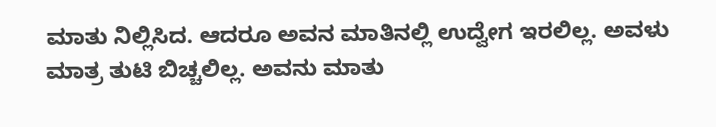ಮಾತು ನಿಲ್ಲಿಸಿದ. ಆದರೂ ಅವನ ಮಾತಿನಲ್ಲಿ ಉದ್ವೇಗ ಇರಲಿಲ್ಲ. ಅವಳು ಮಾತ್ರ ತುಟಿ ಬಿಚ್ಚಲಿಲ್ಲ. ಅವನು ಮಾತು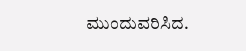ಮುಂದುವರಿಸಿದ.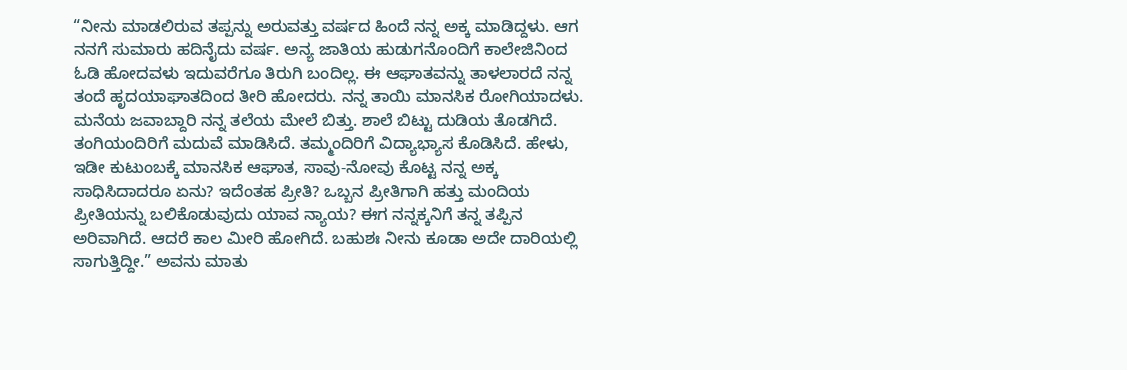“ನೀನು ಮಾಡಲಿರುವ ತಪ್ಪನ್ನು ಅರುವತ್ತು ವರ್ಷದ ಹಿಂದೆ ನನ್ನ ಅಕ್ಕ ಮಾಡಿದ್ದಳು. ಆಗ ನನಗೆ ಸುಮಾರು ಹದಿನೈದು ವರ್ಷ. ಅನ್ಯ ಜಾತಿಯ ಹುಡುಗನೊಂದಿಗೆ ಕಾಲೇಜಿನಿಂದ ಓಡಿ ಹೋದವಳು ಇದುವರೆಗೂ ತಿರುಗಿ ಬಂದಿಲ್ಲ. ಈ ಆಘಾತವನ್ನು ತಾಳಲಾರದೆ ನನ್ನ ತಂದೆ ಹೃದಯಾಘಾತದಿಂದ ತೀರಿ ಹೋದರು. ನನ್ನ ತಾಯಿ ಮಾನಸಿಕ ರೋಗಿಯಾದಳು. ಮನೆಯ ಜವಾಬ್ದಾರಿ ನನ್ನ ತಲೆಯ ಮೇಲೆ ಬಿತ್ತು. ಶಾಲೆ ಬಿಟ್ಟು ದುಡಿಯ ತೊಡಗಿದೆ. ತಂಗಿಯಂದಿರಿಗೆ ಮದುವೆ ಮಾಡಿಸಿದೆ. ತಮ್ಮಂದಿರಿಗೆ ವಿದ್ಯಾಭ್ಯಾಸ ಕೊಡಿಸಿದೆ. ಹೇಳು, ಇಡೀ ಕುಟುಂಬಕ್ಕೆ ಮಾನಸಿಕ ಆಘಾತ, ಸಾವು-ನೋವು ಕೊಟ್ಟ ನನ್ನ ಅಕ್ಕ ಸಾಧಿಸಿದಾದರೂ ಏನು? ಇದೆಂತಹ ಪ್ರೀತಿ? ಒಬ್ಬನ ಪ್ರೀತಿಗಾಗಿ ಹತ್ತು ಮಂದಿಯ ಪ್ರೀತಿಯನ್ನು ಬಲಿಕೊಡುವುದು ಯಾವ ನ್ಯಾಯ? ಈಗ ನನ್ನಕ್ಕನಿಗೆ ತನ್ನ ತಪ್ಪಿನ ಅರಿವಾಗಿದೆ. ಆದರೆ ಕಾಲ ಮೀರಿ ಹೋಗಿದೆ. ಬಹುಶಃ ನೀನು ಕೂಡಾ ಅದೇ ದಾರಿಯಲ್ಲಿ ಸಾಗುತ್ತಿದ್ದೀ.” ಅವನು ಮಾತು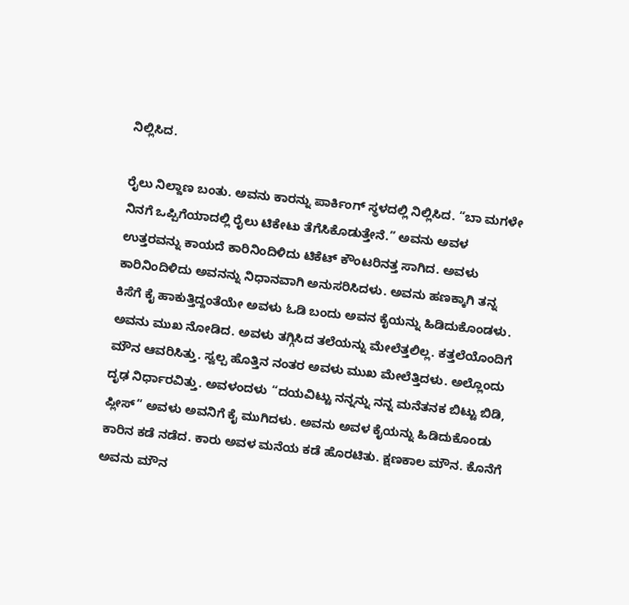ನಿಲ್ಲಿಸಿದ.

ರೈಲು ನಿಲ್ದಾಣ ಬಂತು. ಅವನು ಕಾರನ್ನು ಪಾರ್ಕಿಂಗ್ ಸ್ಥಳದಲ್ಲಿ ನಿಲ್ಲಿಸಿದ. “ಬಾ ಮಗಳೇ ನಿನಗೆ ಒಪ್ಪಿಗೆಯಾದಲ್ಲಿ ರೈಲು ಟಿಕೇಟು ತೆಗೆಸಿಕೊಡುತ್ತೇನೆ.” ಅವನು ಅವಳ ಉತ್ತರವನ್ನು ಕಾಯದೆ ಕಾರಿನಿಂದಿಳಿದು ಟಿಕೆಟ್ ಕೌಂಟರಿನತ್ತ ಸಾಗಿದ. ಅವಳು ಕಾರಿನಿಂದಿಳಿದು ಅವನನ್ನು ನಿಧಾನವಾಗಿ ಅನುಸರಿಸಿದಳು. ಅವನು ಹಣಕ್ಕಾಗಿ ತನ್ನ ಕಿಸೆಗೆ ಕೈ ಹಾಕುತ್ತಿದ್ದಂತೆಯೇ ಅವಳು ಓಡಿ ಬಂದು ಅವನ ಕೈಯನ್ನು ಹಿಡಿದುಕೊಂಡಳು. ಅವನು ಮುಖ ನೋಡಿದ. ಅವಳು ತಗ್ಗಿಸಿದ ತಲೆಯನ್ನು ಮೇಲೆತ್ತಲಿಲ್ಲ. ಕತ್ತಲೆಯೊಂದಿಗೆ ಮೌನ ಆವರಿಸಿತ್ತು. ಸ್ವಲ್ಪ ಹೊತ್ತಿನ ನಂತರ ಅವಳು ಮುಖ ಮೇಲೆತ್ತಿದಳು. ಅಲ್ಲೊಂದು ದೃಢ ನಿರ್ಧಾರವಿತ್ತು. ಅವಳಂದಳು “ದಯವಿಟ್ಟು ನನ್ನನ್ನು ನನ್ನ ಮನೆತನಕ ಬಿಟ್ಟು ಬಿಡಿ, ಪ್ಲೀಸ್” ಅವಳು ಅವನಿಗೆ ಕೈ ಮುಗಿದಳು. ಅವನು ಅವಳ ಕೈಯನ್ನು ಹಿಡಿದುಕೊಂಡು ಕಾರಿನ ಕಡೆ ನಡೆದ. ಕಾರು ಅವಳ ಮನೆಯ ಕಡೆ ಹೊರಟಿತು. ಕ್ಷಣಕಾಲ ಮೌನ. ಕೊನೆಗೆ ಅವನು ಮೌನ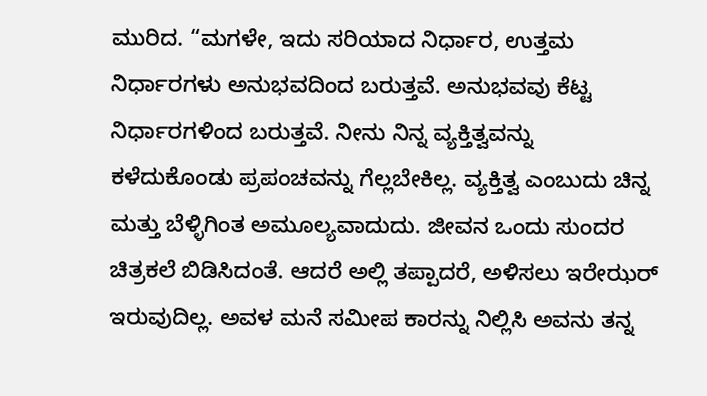ಮುರಿದ. “ಮಗಳೇ, ಇದು ಸರಿಯಾದ ನಿರ್ಧಾರ, ಉತ್ತಮ ನಿರ್ಧಾರಗಳು ಅನುಭವದಿಂದ ಬರುತ್ತವೆ. ಅನುಭವವು ಕೆಟ್ಟ ನಿರ್ಧಾರಗಳಿಂದ ಬರುತ್ತವೆ. ನೀನು ನಿನ್ನ ವ್ಯಕ್ತಿತ್ವವನ್ನು ಕಳೆದುಕೊಂಡು ಪ್ರಪಂಚವನ್ನು ಗೆಲ್ಲಬೇಕಿಲ್ಲ. ವ್ಯಕ್ತಿತ್ವ ಎಂಬುದು ಚಿನ್ನ ಮತ್ತು ಬೆಳ್ಳಿಗಿಂತ ಅಮೂಲ್ಯವಾದುದು. ಜೀವನ ಒಂದು ಸುಂದರ ಚಿತ್ರಕಲೆ ಬಿಡಿಸಿದಂತೆ. ಆದರೆ ಅಲ್ಲಿ ತಪ್ಪಾದರೆ, ಅಳಿಸಲು ಇರೇಝರ್ ಇರುವುದಿಲ್ಲ. ಅವಳ ಮನೆ ಸಮೀಪ ಕಾರನ್ನು ನಿಲ್ಲಿಸಿ ಅವನು ತನ್ನ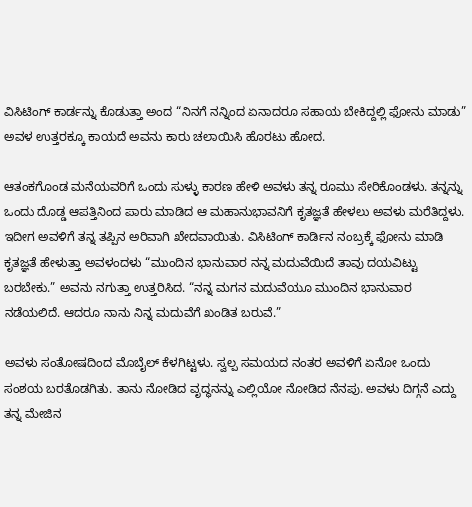ವಿಸಿಟಿಂಗ್ ಕಾರ್ಡನ್ನು ಕೊಡುತ್ತಾ ಅಂದ “ನಿನಗೆ ನನ್ನಿಂದ ಏನಾದರೂ ಸಹಾಯ ಬೇಕಿದ್ದಲ್ಲಿ ಫೋನು ಮಾಡು”
ಅವಳ ಉತ್ತರಕ್ಕೂ ಕಾಯದೆ ಅವನು ಕಾರು ಚಲಾಯಿಸಿ ಹೊರಟು ಹೋದ.

ಆತಂಕಗೊಂಡ ಮನೆಯವರಿಗೆ ಒಂದು ಸುಳ್ಳು ಕಾರಣ ಹೇಳಿ ಅವಳು ತನ್ನ ರೂಮು ಸೇರಿಕೊಂಡಳು. ತನ್ನನ್ನು ಒಂದು ದೊಡ್ಡ ಆಪತ್ತಿನಿಂದ ಪಾರು ಮಾಡಿದ ಆ ಮಹಾನುಭಾವನಿಗೆ ಕೃತಜ್ಞತೆ ಹೇಳಲು ಅವಳು ಮರೆತಿದ್ದಳು. ಇದೀಗ ಅವಳಿಗೆ ತನ್ನ ತಪ್ಪಿನ ಅರಿವಾಗಿ ಖೇದವಾಯಿತು. ವಿಸಿಟಿಂಗ್ ಕಾರ್ಡಿನ ನಂಬ್ರಕ್ಕೆ ಫೋನು ಮಾಡಿ ಕೃತಜ್ಞತೆ ಹೇಳುತ್ತಾ ಅವಳಂದಳು “ಮುಂದಿನ ಭಾನುವಾರ ನನ್ನ ಮದುವೆಯಿದೆ ತಾವು ದಯವಿಟ್ಟು ಬರಬೇಕು.” ಅವನು ನಗುತ್ತಾ ಉತ್ತರಿಸಿದ. “ನನ್ನ ಮಗನ ಮದುವೆಯೂ ಮುಂದಿನ ಭಾನುವಾರ ನಡೆಯಲಿದೆ. ಆದರೂ ನಾನು ನಿನ್ನ ಮದುವೆಗೆ ಖಂಡಿತ ಬರುವೆ.”

ಅವಳು ಸಂತೋಷದಿಂದ ಮೊಬೈಲ್ ಕೆಳಗಿಟ್ಟಳು. ಸ್ವಲ್ಪ ಸಮಯದ ನಂತರ ಅವಳಿಗೆ ಏನೋ ಒಂದು ಸಂಶಯ ಬರತೊಡಗಿತು. ತಾನು ನೋಡಿದ ವೃದ್ಧನನ್ನು ಎಲ್ಲಿಯೋ ನೋಡಿದ ನೆನಪು. ಅವಳು ದಿಗ್ಗನೆ ಎದ್ದು ತನ್ನ ಮೇಜಿನ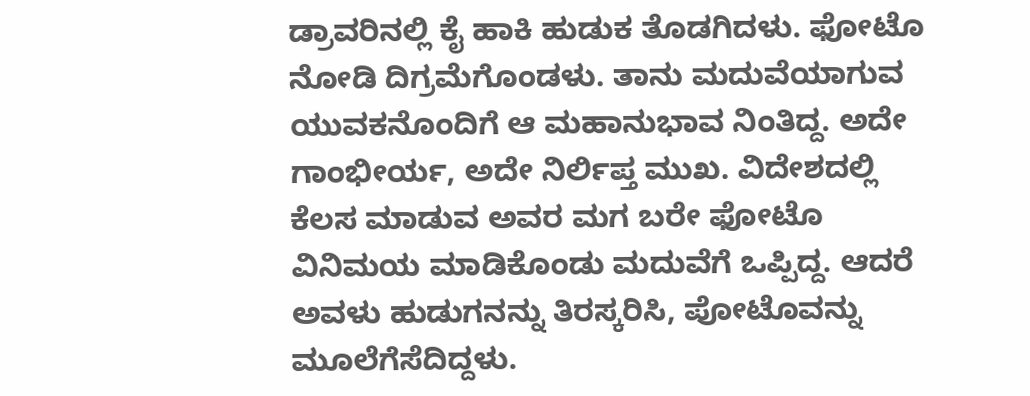ಡ್ರಾವರಿನಲ್ಲಿ ಕೈ ಹಾಕಿ ಹುಡುಕ ತೊಡಗಿದಳು. ಫೋಟೊ ನೋಡಿ ದಿಗ್ರಮೆಗೊಂಡಳು. ತಾನು ಮದುವೆಯಾಗುವ ಯುವಕನೊಂದಿಗೆ ಆ ಮಹಾನುಭಾವ ನಿಂತಿದ್ದ. ಅದೇ ಗಾಂಭೀರ್ಯ, ಅದೇ ನಿರ್ಲಿಪ್ತ ಮುಖ. ವಿದೇಶದಲ್ಲಿ ಕೆಲಸ ಮಾಡುವ ಅವರ ಮಗ ಬರೇ ಫೋಟೊ ವಿನಿಮಯ ಮಾಡಿಕೊಂಡು ಮದುವೆಗೆ ಒಪ್ಪಿದ್ದ. ಆದರೆ ಅವಳು ಹುಡುಗನನ್ನು ತಿರಸ್ಕರಿಸಿ, ಪೋಟೊವನ್ನು ಮೂಲೆಗೆಸೆದಿದ್ದಳು.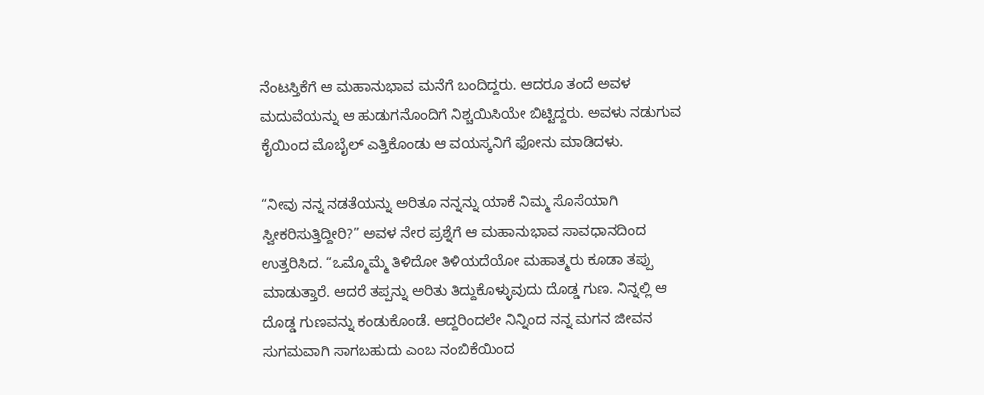ನೆಂಟಸ್ತಿಕೆಗೆ ಆ ಮಹಾನುಭಾವ ಮನೆಗೆ ಬಂದಿದ್ದರು. ಆದರೂ ತಂದೆ ಅವಳ ಮದುವೆಯನ್ನು ಆ ಹುಡುಗನೊಂದಿಗೆ ನಿಶ್ಚಯಿಸಿಯೇ ಬಿಟ್ಟಿದ್ದರು. ಅವಳು ನಡುಗುವ ಕೈಯಿಂದ ಮೊಬೈಲ್ ಎತ್ತಿಕೊಂಡು ಆ ವಯಸ್ಕನಿಗೆ ಫೋನು ಮಾಡಿದಳು.

“ನೀವು ನನ್ನ ನಡತೆಯನ್ನು ಅರಿತೂ ನನ್ನನ್ನು ಯಾಕೆ ನಿಮ್ಮ ಸೊಸೆಯಾಗಿ ಸ್ವೀಕರಿಸುತ್ತಿದ್ದೀರಿ?” ಅವಳ ನೇರ ಪ್ರಶ್ನೆಗೆ ಆ ಮಹಾನುಭಾವ ಸಾವಧಾನದಿಂದ ಉತ್ತರಿಸಿದ. “ಒಮ್ಮೊಮ್ಮೆ ತಿಳಿದೋ ತಿಳಿಯದೆಯೋ ಮಹಾತ್ಮರು ಕೂಡಾ ತಪ್ಪು ಮಾಡುತ್ತಾರೆ. ಆದರೆ ತಪ್ಪನ್ನು ಅರಿತು ತಿದ್ದುಕೊಳ್ಳುವುದು ದೊಡ್ಡ ಗುಣ. ನಿನ್ನಲ್ಲಿ ಆ ದೊಡ್ಡ ಗುಣವನ್ನು ಕಂಡುಕೊಂಡೆ. ಆದ್ದರಿಂದಲೇ ನಿನ್ನಿಂದ ನನ್ನ ಮಗನ ಜೀವನ ಸುಗಮವಾಗಿ ಸಾಗಬಹುದು ಎಂಬ ನಂಬಿಕೆಯಿಂದ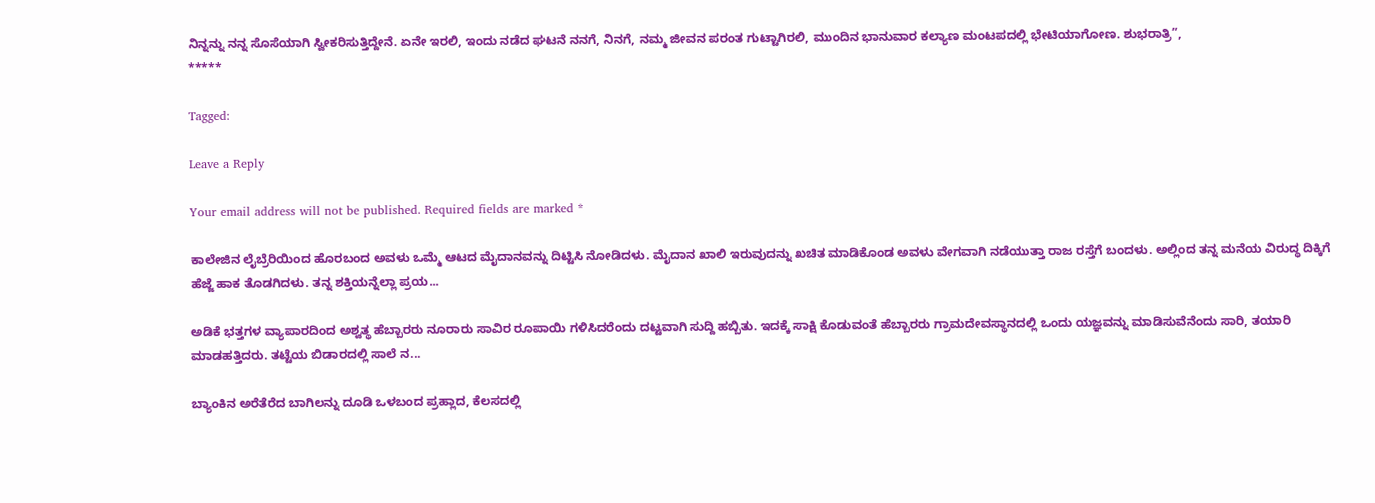ನಿನ್ನನ್ನು ನನ್ನ ಸೊಸೆಯಾಗಿ ಸ್ವೀಕರಿಸುತ್ತಿದ್ದೇನೆ. ಏನೇ ಇರಲಿ, ಇಂದು ನಡೆದ ಘಟನೆ ನನಗೆ, ನಿನಗೆ, ನಮ್ಮ ಜೀವನ ಪರಂತ ಗುಟ್ಟಾಗಿರಲಿ, ಮುಂದಿನ ಭಾನುವಾರ ಕಲ್ಯಾಣ ಮಂಟಪದಲ್ಲಿ ಭೇಟಿಯಾಗೋಣ. ಶುಭರಾತ್ರಿ”,
*****

Tagged:

Leave a Reply

Your email address will not be published. Required fields are marked *

ಕಾಲೇಜಿನ ಲೈಬ್ರೆರಿಯಿಂದ ಹೊರಬಂದ ಅವಳು ಒಮ್ಮೆ ಆಟದ ಮೈದಾನವನ್ನು ದಿಟ್ಟಿಸಿ ನೋಡಿದಳು. ಮೈದಾನ ಖಾಲಿ ಇರುವುದನ್ನು ಖಚಿತ ಮಾಡಿಕೊಂಡ ಅವಳು ವೇಗವಾಗಿ ನಡೆಯುತ್ತಾ ರಾಜ ರಸ್ತೆಗೆ ಬಂದಳು. ಅಲ್ಲಿಂದ ತನ್ನ ಮನೆಯ ವಿರುದ್ಧ ದಿಕ್ಕಿಗೆ ಹೆಜ್ಜೆ ಹಾಕ ತೊಡಗಿದಳು. ತನ್ನ ಶಕ್ತಿಯನ್ನೆಲ್ಲಾ ಪ್ರಯ...

ಅಡಿಕೆ ಭತ್ತಗಳ ವ್ಯಾಪಾರದಿಂದ ಅಶ್ವತ್ಥ ಹೆಬ್ಬಾರರು ನೂರಾರು ಸಾವಿರ ರೂಪಾಯಿ ಗಳಿಸಿದರೆಂದು ದಟ್ಟವಾಗಿ ಸುದ್ದಿ ಹಬ್ಬಿತು. ಇದಕ್ಕೆ ಸಾಕ್ಷಿ ಕೊಡುವಂತೆ ಹೆಬ್ಬಾರರು ಗ್ರಾಮದೇವಸ್ಥಾನದಲ್ಲಿ ಒಂದು ಯಜ್ಞವನ್ನು ಮಾಡಿಸುವೆನೆಂದು ಸಾರಿ, ತಯಾರಿ ಮಾಡಹತ್ತಿದರು. ತಟ್ಟೆಯ ಬಿಡಾರದಲ್ಲಿ ಸಾಲೆ ನ...

ಬ್ಯಾಂಕಿನ ಅರೆತೆರೆದ ಬಾಗಿಲನ್ನು ದೂಡಿ ಒಳಬಂದ ಪ್ರಹ್ಲಾದ, ಕೆಲಸದಲ್ಲಿ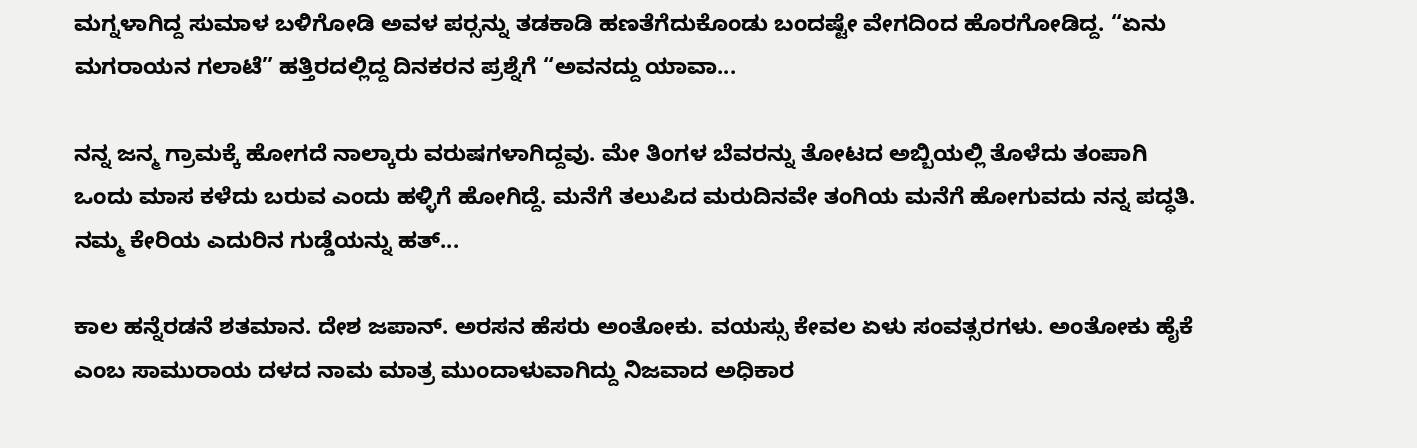ಮಗ್ನಳಾಗಿದ್ದ ಸುಮಾಳ ಬಳಿಗೋಡಿ ಅವಳ ಪರ್‍ಸನ್ನು ತಡಕಾಡಿ ಹಣತೆಗೆದುಕೊಂಡು ಬಂದಷ್ಟೇ ವೇಗದಿಂದ ಹೊರಗೋಡಿದ್ದ. “ಏನು ಮಗರಾಯನ ಗಲಾಟೆ” ಹತ್ತಿರದಲ್ಲಿದ್ದ ದಿನಕರನ ಪ್ರಶ್ನೆಗೆ “ಅವನದ್ದು ಯಾವಾ...

ನನ್ನ ಜನ್ಮ ಗ್ರಾಮಕ್ಕೆ ಹೋಗದೆ ನಾಲ್ಕಾರು ವರುಷಗಳಾಗಿದ್ದವು. ಮೇ ತಿಂಗಳ ಬೆವರನ್ನು ತೋಟದ ಅಬ್ಬಿಯಲ್ಲಿ ತೊಳೆದು ತಂಪಾಗಿ ಒಂದು ಮಾಸ ಕಳೆದು ಬರುವ ಎಂದು ಹಳ್ಳಿಗೆ ಹೋಗಿದ್ದೆ. ಮನೆಗೆ ತಲುಪಿದ ಮರುದಿನವೇ ತಂಗಿಯ ಮನೆಗೆ ಹೋಗುವದು ನನ್ನ ಪದ್ಧತಿ. ನಮ್ಮ ಕೇರಿಯ ಎದುರಿನ ಗುಡ್ಡೆಯನ್ನು ಹತ್...

ಕಾಲ ಹನ್ನೆರಡನೆ ಶತಮಾನ. ದೇಶ ಜಪಾನ್. ಅರಸನ ಹೆಸರು ಅಂತೋಕು. ವಯಸ್ಸು ಕೇವಲ ಏಳು ಸಂವತ್ಸರಗಳು. ಅಂತೋಕು ಹೈಕೆ ಎಂಬ ಸಾಮುರಾಯ ದಳದ ನಾಮ ಮಾತ್ರ ಮುಂದಾಳುವಾಗಿದ್ದು ನಿಜವಾದ ಅಧಿಕಾರ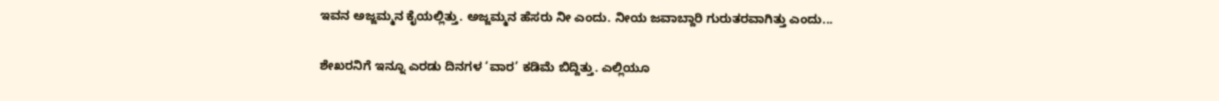ಇವನ ಅಜ್ಜಮ್ಮನ ಕೈಯಲ್ಲಿತ್ತು. ಅಜ್ಜಮ್ಮನ ಹೆಸರು ನೀ ಎಂದು. ನೀಯ ಜವಾಬ್ದಾರಿ ಗುರುತರವಾಗಿತ್ತು ಎಂದು...

ಶೇಖರನಿಗೆ ಇನ್ನೂ ಎರಡು ದಿನಗಳ ‘ವಾರ’ ಕಡಿಮೆ ಬಿದ್ದಿತ್ತು. ಎಲ್ಲಿಯೂ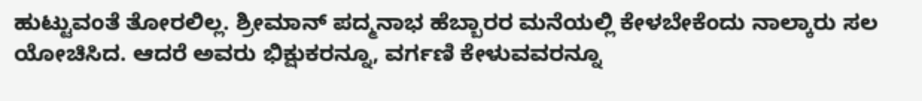ಹುಟ್ಟುವಂತೆ ತೋರಲಿಲ್ಲ. ಶ್ರೀಮಾನ್ ಪದ್ಮನಾಭ ಹೆಬ್ಬಾರರ ಮನೆಯಲ್ಲಿ ಕೇಳಬೇಕೆಂದು ನಾಲ್ಕಾರು ಸಲ ಯೋಚಿಸಿದ. ಆದರೆ ಅವರು ಭಿಕ್ಷುಕರನ್ನೂ, ವರ್ಗಣಿ ಕೇಳುವವರನ್ನೂ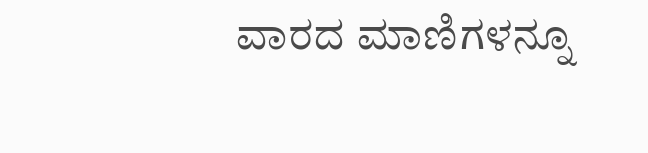ವಾರದ ಮಾಣಿಗಳನ್ನೂ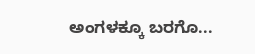ಅಂಗಳಕ್ಕೂ ಬರಗೊ...